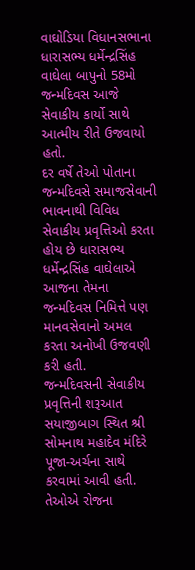વાઘોડિયા વિધાનસભાના ધારાસભ્ય ધર્મેન્દ્રસિંહ વાઘેલા બાપુનો 58મો જન્મદિવસ આજે સેવાકીય કાર્યો સાથે આત્મીય રીતે ઉજવાયો હતો.
દર વર્ષે તેઓ પોતાના જન્મદિવસે સમાજસેવાની ભાવનાથી વિવિધ સેવાકીય પ્રવૃત્તિઓ કરતા હોય છે ધારાસભ્ય ધર્મેન્દ્રસિંહ વાઘેલાએ આજના તેમના જન્મદિવસ નિમિત્તે પણ માનવસેવાનો અમલ કરતા અનોખી ઉજવણી કરી હતી.
જન્મદિવસની સેવાકીય પ્રવૃત્તિની શરૂઆત સયાજીબાગ સ્થિત શ્રી સોમનાથ મહાદેવ મંદિરે પૂજા-અર્ચના સાથે કરવામાં આવી હતી. તેઓએ રોજના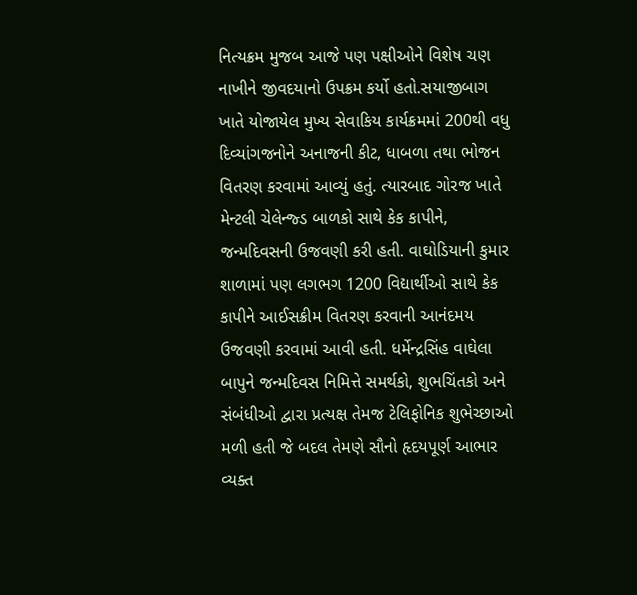નિત્યક્રમ મુજબ આજે પણ પક્ષીઓને વિશેષ ચણ નાખીને જીવદયાનો ઉપક્રમ કર્યો હતો.સયાજીબાગ ખાતે યોજાયેલ મુખ્ય સેવાકિય કાર્યક્રમમાં 200થી વધુ દિવ્યાંગજનોને અનાજની કીટ, ધાબળા તથા ભોજન વિતરણ કરવામાં આવ્યું હતું. ત્યારબાદ ગોરજ ખાતે મેન્ટલી ચેલેન્જ્ડ બાળકો સાથે કેક કાપીને, જન્મદિવસની ઉજવણી કરી હતી. વાઘોડિયાની કુમાર શાળામાં પણ લગભગ 1200 વિદ્યાર્થીઓ સાથે કેક કાપીને આઈસક્રીમ વિતરણ કરવાની આનંદમય ઉજવણી કરવામાં આવી હતી. ધર્મેન્દ્રસિંહ વાઘેલા બાપુને જન્મદિવસ નિમિત્તે સમર્થકો, શુભચિંતકો અને સંબંધીઓ દ્વારા પ્રત્યક્ષ તેમજ ટેલિફોનિક શુભેચ્છાઓ મળી હતી જે બદલ તેમણે સૌનો હૃદયપૂર્ણ આભાર વ્યક્ત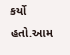કર્યો હતો.આમ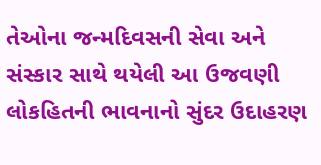તેઓના જન્મદિવસની સેવા અને સંસ્કાર સાથે થયેલી આ ઉજવણી લોકહિતની ભાવનાનો સુંદર ઉદાહરણ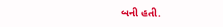બની હતી.